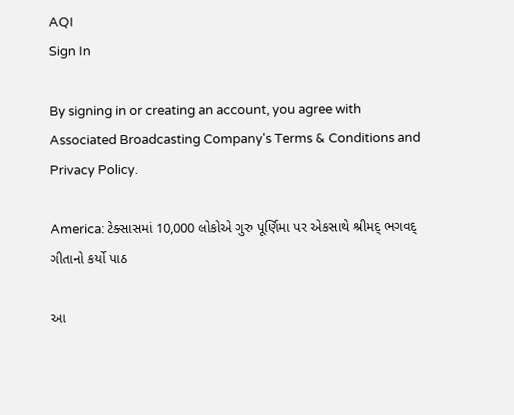AQI
Sign In

By signing in or creating an account, you agree with Associated Broadcasting Company's Terms & Conditions and Privacy Policy.

America: ટેક્સાસમાં 10,000 લોકોએ ગુરુ પૂર્ણિમા પર એકસાથે શ્રીમદ્ ભગવદ્ ગીતાનો કર્યો પાઠ

આ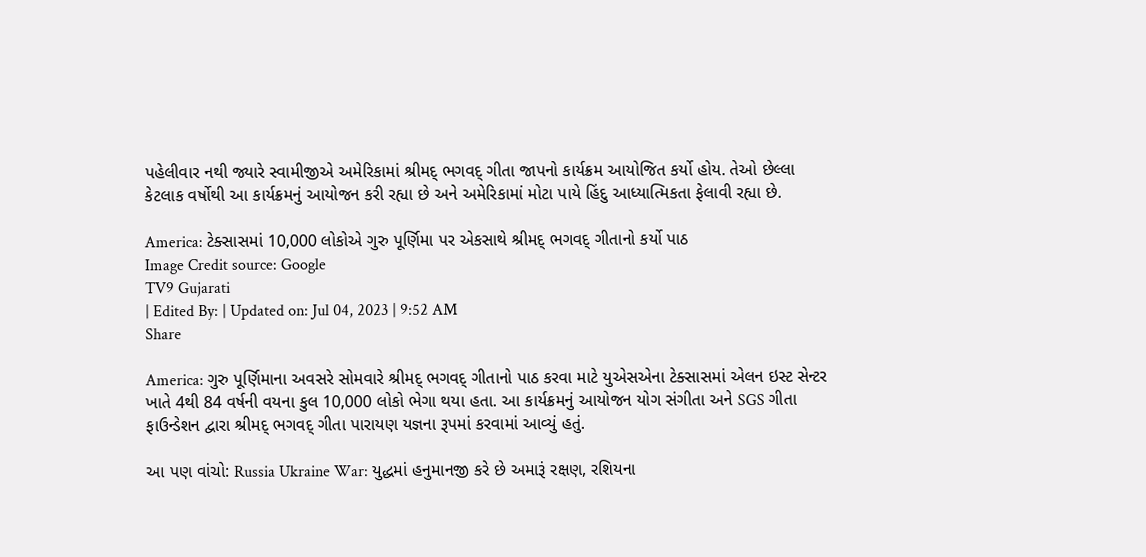પહેલીવાર નથી જ્યારે સ્વામીજીએ અમેરિકામાં શ્રીમદ્ ભગવદ્ ગીતા જાપનો કાર્યક્રમ આયોજિત કર્યો હોય. તેઓ છેલ્લા કેટલાક વર્ષોથી આ કાર્યક્રમનું આયોજન કરી રહ્યા છે અને અમેરિકામાં મોટા પાયે હિંદુ આધ્યાત્મિકતા ફેલાવી રહ્યા છે.

America: ટેક્સાસમાં 10,000 લોકોએ ગુરુ પૂર્ણિમા પર એકસાથે શ્રીમદ્ ભગવદ્ ગીતાનો કર્યો પાઠ
Image Credit source: Google
TV9 Gujarati
| Edited By: | Updated on: Jul 04, 2023 | 9:52 AM
Share

America: ગુરુ પૂર્ણિમાના અવસરે સોમવારે શ્રીમદ્ ભગવદ્ ગીતાનો પાઠ કરવા માટે યુએસએના ટેક્સાસમાં એલન ઇસ્ટ સેન્ટર ખાતે 4થી 84 વર્ષની વયના કુલ 10,000 લોકો ભેગા થયા હતા. આ કાર્યક્રમનું આયોજન યોગ સંગીતા અને SGS ગીતા ફાઉન્ડેશન દ્વારા શ્રીમદ્ ભગવદ્ ગીતા પારાયણ યજ્ઞના રૂપમાં કરવામાં આવ્યું હતું.

આ પણ વાંચો: Russia Ukraine War: યુદ્ધમાં હનુમાનજી કરે છે અમારૂં રક્ષણ, રશિયના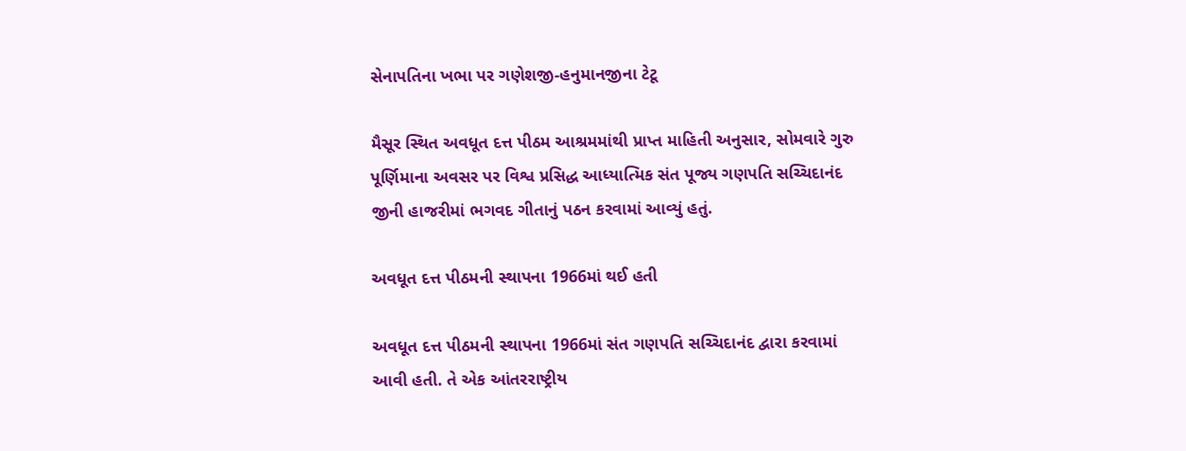સેનાપતિના ખભા પર ગણેશજી-હનુમાનજીના ટેટૂ

મૈસૂર સ્થિત અવધૂત દત્ત પીઠમ આશ્રમમાંથી પ્રાપ્ત માહિતી અનુસાર, સોમવારે ગુરુ પૂર્ણિમાના અવસર પર વિશ્વ પ્રસિદ્ધ આધ્યાત્મિક સંત પૂજ્ય ગણપતિ સચ્ચિદાનંદ જીની હાજરીમાં ભગવદ ગીતાનું પઠન કરવામાં આવ્યું હતું.

અવધૂત દત્ત પીઠમની સ્થાપના 1966માં થઈ હતી

અવધૂત દત્ત પીઠમની સ્થાપના 1966માં સંત ગણપતિ સચ્ચિદાનંદ દ્વારા કરવામાં આવી હતી. તે એક આંતરરાષ્ટ્રીય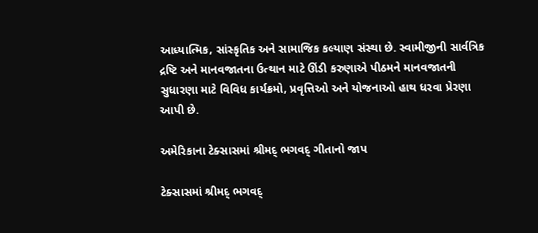આધ્યાત્મિક, સાંસ્કૃતિક અને સામાજિક કલ્યાણ સંસ્થા છે. સ્વામીજીની સાર્વત્રિક દ્રષ્ટિ અને માનવજાતના ઉત્થાન માટે ઊંડી કરુણાએ પીઠમને માનવજાતની સુધારણા માટે વિવિધ કાર્યક્રમો, પ્રવૃત્તિઓ અને યોજનાઓ હાથ ધરવા પ્રેરણા આપી છે.

અમેરિકાના ટેક્સાસમાં શ્રીમદ્ ભગવદ્ ગીતાનો જાપ

ટેક્સાસમાં શ્રીમદ્ ભગવદ્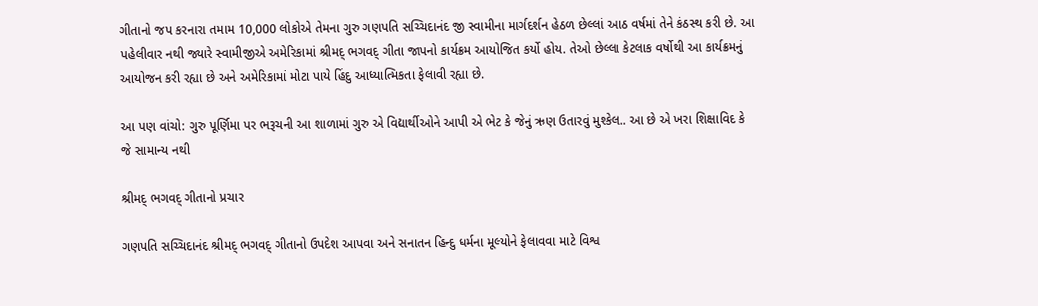ગીતાનો જપ કરનારા તમામ 10,000 લોકોએ તેમના ગુરુ ગણપતિ સચ્ચિદાનંદ જી સ્વામીના માર્ગદર્શન હેઠળ છેલ્લાં આઠ વર્ષમાં તેને કંઠસ્થ કરી છે. આ પહેલીવાર નથી જ્યારે સ્વામીજીએ અમેરિકામાં શ્રીમદ્ ભગવદ્ ગીતા જાપનો કાર્યક્રમ આયોજિત કર્યો હોય. તેઓ છેલ્લા કેટલાક વર્ષોથી આ કાર્યક્રમનું આયોજન કરી રહ્યા છે અને અમેરિકામાં મોટા પાયે હિંદુ આધ્યાત્મિકતા ફેલાવી રહ્યા છે.

આ પણ વાંચો: ગુરુ પૂર્ણિમા પર ભરૂચની આ શાળામાં ગુરુ એ વિદ્યાર્થીઓને આપી એ ભેટ કે જેનું ઋણ ઉતારવું મુશ્કેલ.. આ છે એ ખરા શિક્ષાવિદ કે જે સામાન્ય નથી

શ્રીમદ્ ભગવદ્ ગીતાનો પ્રચાર

ગણપતિ સચ્ચિદાનંદ શ્રીમદ્ ભગવદ્ ગીતાનો ઉપદેશ આપવા અને સનાતન હિન્દુ ધર્મના મૂલ્યોને ફેલાવવા માટે વિશ્વ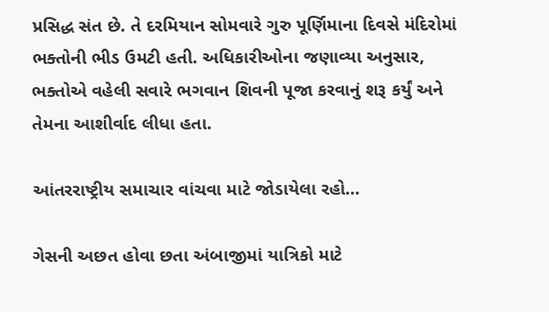પ્રસિદ્ધ સંત છે. તે દરમિયાન સોમવારે ગુરુ પૂર્ણિમાના દિવસે મંદિરોમાં ભક્તોની ભીડ ઉમટી હતી. અધિકારીઓના જણાવ્યા અનુસાર, ભક્તોએ વહેલી સવારે ભગવાન શિવની પૂજા કરવાનું શરૂ કર્યું અને તેમના આશીર્વાદ લીધા હતા.

આંતરરાષ્ટ્રીય સમાચાર વાંચવા માટે જોડાયેલા રહો…

ગેસની અછત હોવા છતા અંબાજીમાં યાત્રિકો માટે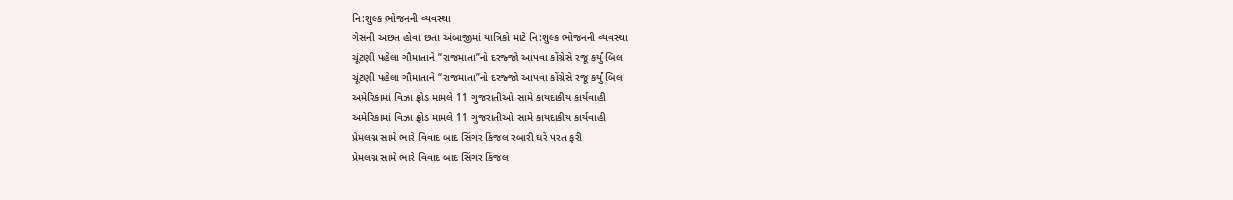નિ:શુલ્ક ભોજનની વ્યવસ્થા
ગેસની અછત હોવા છતા અંબાજીમાં યાત્રિકો માટે નિ:શુલ્ક ભોજનની વ્યવસ્થા
ચૂંટણી પહેલા ગૌમાતાને “રાજમાતા”નો દરજ્જો આપવા કોંગ્રેસે રજૂ કર્યું બિલ
ચૂંટણી પહેલા ગૌમાતાને “રાજમાતા”નો દરજ્જો આપવા કોંગ્રેસે રજૂ કર્યું બિલ
અમેરિકામાં વિઝા ફ્રોડ મામલે 11 ગુજરાતીઓ સામે કાયદાકીય કાર્યવાહી
અમેરિકામાં વિઝા ફ્રોડ મામલે 11 ગુજરાતીઓ સામે કાયદાકીય કાર્યવાહી
પ્રેમલગ્ન સામે ભારે વિવાદ બાદ સિંગર કિંજલ રબારી ઘરે પરત ફરી
પ્રેમલગ્ન સામે ભારે વિવાદ બાદ સિંગર કિંજલ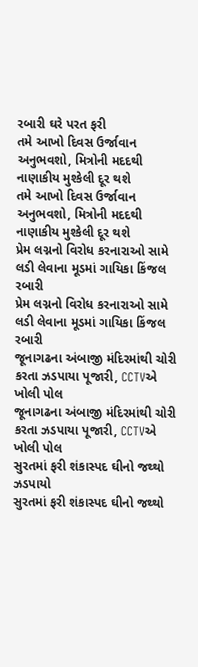રબારી ઘરે પરત ફરી
તમે આખો દિવસ ઉર્જાવાન અનુભવશો, મિત્રોની મદદથી નાણાકીય મુશ્કેલી દૂર થશે
તમે આખો દિવસ ઉર્જાવાન અનુભવશો, મિત્રોની મદદથી નાણાકીય મુશ્કેલી દૂર થશે
પ્રેમ લગ્નનો વિરોધ કરનારાઓ સામે લડી લેવાના મૂડમાં ગાયિકા કિંજલ રબારી
પ્રેમ લગ્નનો વિરોધ કરનારાઓ સામે લડી લેવાના મૂડમાં ગાયિકા કિંજલ રબારી
જૂનાગઢના અંબાજી મંદિરમાંથી ચોરી કરતા ઝડપાયા પૂજારી, CCTVએ ખોલી પોલ
જૂનાગઢના અંબાજી મંદિરમાંથી ચોરી કરતા ઝડપાયા પૂજારી, CCTVએ ખોલી પોલ
સુરતમાં ફરી શંકાસ્પદ ઘીનો જથ્થો ઝડપાયો
સુરતમાં ફરી શંકાસ્પદ ઘીનો જથ્થો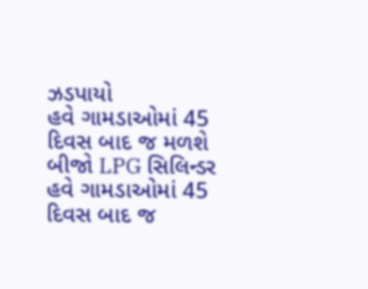ઝડપાયો
હવે ગામડાઓમાં 45 દિવસ બાદ જ મળશે બીજો LPG સિલિન્ડર
હવે ગામડાઓમાં 45 દિવસ બાદ જ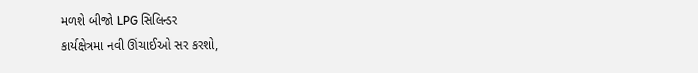મળશે બીજો LPG સિલિન્ડર
કાર્યક્ષેત્રમા નવી ઊંચાઈઓ સર કરશો,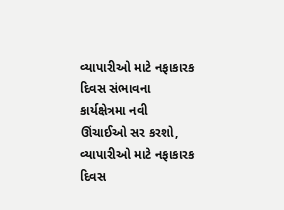વ્યાપારીઓ માટે નફાકારક દિવસ સંભાવના
કાર્યક્ષેત્રમા નવી ઊંચાઈઓ સર કરશો, વ્યાપારીઓ માટે નફાકારક દિવસ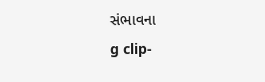સંભાવના
g clip-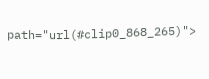path="url(#clip0_868_265)">